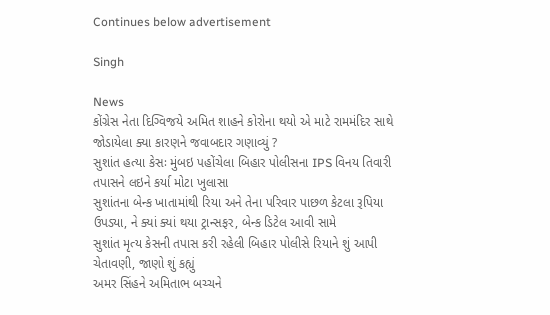Continues below advertisement

Singh

News
કોંગ્રેસ નેતા દિગ્વિજયે અમિત શાહને કોરોના થયો એ માટે રામમંદિર સાથે જોડાયેલા ક્યા કારણને જવાબદાર ગણાવ્યું ?
સુશાંત હત્યા કેસઃ મુંબઇ પહોંચેલા બિહાર પોલીસના IPS વિનય તિવારી તપાસને લઇને કર્યા મોટા ખુલાસા
સુશાંતના બેન્ક ખાતામાંથી રિયા અને તેના પરિવાર પાછળ કેટલા રૂપિયા ઉપડ્યા, ને ક્યાં ક્યાં થયા ટ્રાન્સફર, બેન્ક ડિટેલ આવી સામે
સુશાંત મૃત્ય કેસની તપાસ કરી રહેલી બિહાર પોલીસે રિયાને શું આપી ચેતાવણી, જાણો શું કહ્યું
અમર સિંહને અમિતાભ બચ્ચને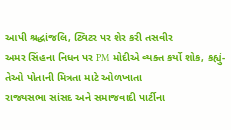આપી શ્રદ્ધાંજલિ, ટ્વિટર પર શેર કરી તસવીર
અમર સિંહના નિધન પર PM મોદીએ વ્યક્ત કર્યો શોક, કહ્યું- તેઓ પોતાની મિત્રતા માટે ઓળખાતા
રાજ્યસભા સાંસદ અને સમાજવાદી પાર્ટીના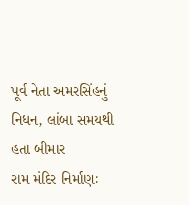પૂર્વ નેતા અમરસિંહનું નિધન, લાંબા સમયથી હતા બીમાર
રામ મંદિર નિર્માણઃ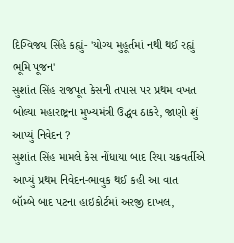દિગ્વિજય સિંહે કહ્યું- 'યોગ્ય મુહૂર્તમાં નથી થઈ રહ્યું ભૂમિ પૂજન'
સુશાંત સિંહ રાજપૂત કેસની તપાસ પર પ્રથમ વખત બોલ્યા મહારાષ્ટ્રના મુખ્યમંત્રી ઉદ્ધવ ઠાકરે, જાણો શું આપ્યું નિવેદન ?
સુશાંત સિંહ મામલે કેસ નોંધાયા બાદ રિયા ચક્રવર્તીએ આપ્યું પ્રથમ નિવેદન-ભાવુક થઈ કહી આ વાત
બૉમ્બે બાદ પટના હાઇકોર્ટમાં અરજી દાખલ,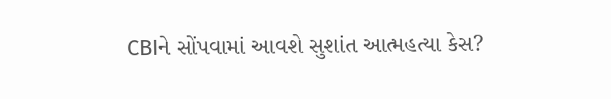CBIને સોંપવામાં આવશે સુશાંત આત્મહત્યા કેસ?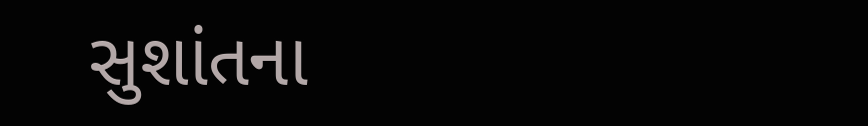સુશાંતના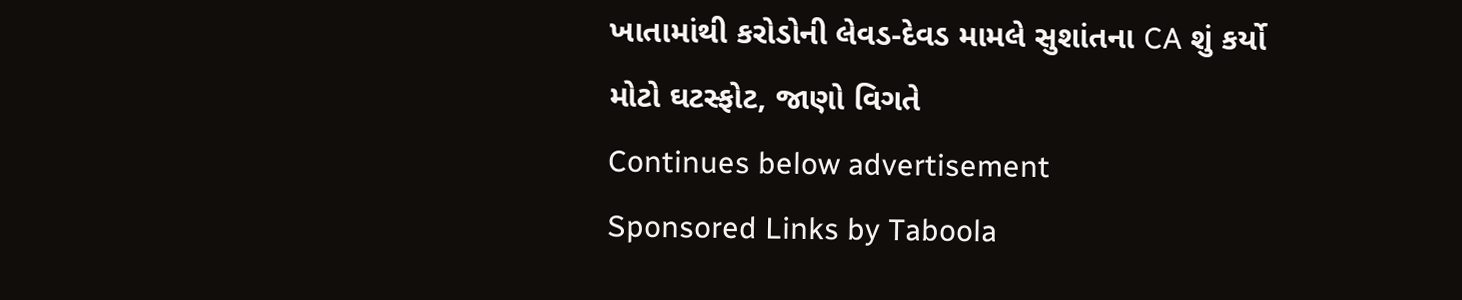ખાતામાંથી કરોડોની લેવડ-દેવડ મામલે સુશાંતના CA શું કર્યો મોટો ઘટસ્ફોટ, જાણો વિગતે
Continues below advertisement
Sponsored Links by Taboola